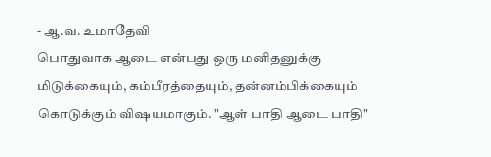- ஆ.வ. உமாதேவி
பொதுவாக ஆடை என்பது ஒரு மனிதனுக்கு மிடுக்கையும், கம்பீரத்தையும், தன்னம்பிக்கையும் கொடுக்கும் விஷயமாகும். "ஆள் பாதி ஆடை பாதி"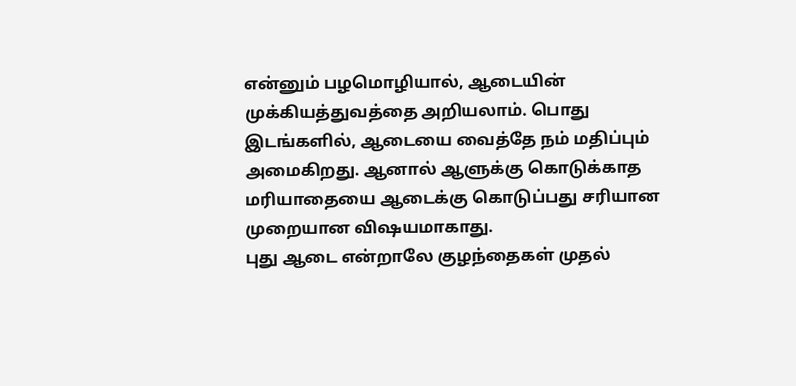என்னும் பழமொழியால், ஆடையின் முக்கியத்துவத்தை அறியலாம். பொது இடங்களில், ஆடையை வைத்தே நம் மதிப்பும் அமைகிறது. ஆனால் ஆளுக்கு கொடுக்காத மரியாதையை ஆடைக்கு கொடுப்பது சரியான முறையான விஷயமாகாது.
புது ஆடை என்றாலே குழந்தைகள் முதல்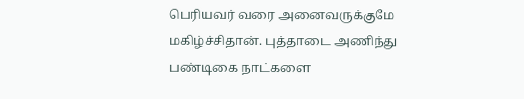பெரியவர் வரை அனைவருக்குமே மகிழ்ச்சிதான். புத்தாடை அணிந்து பண்டிகை நாட்களை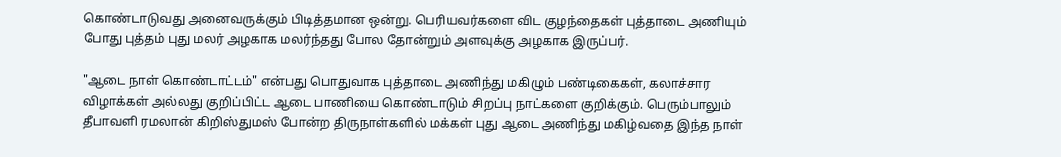கொண்டாடுவது அனைவருக்கும் பிடித்தமான ஒன்று. பெரியவர்களை விட குழந்தைகள் புத்தாடை அணியும் போது புத்தம் புது மலர் அழகாக மலர்ந்தது போல தோன்றும் அளவுக்கு அழகாக இருப்பர்.

"ஆடை நாள் கொண்டாட்டம்" என்பது பொதுவாக புத்தாடை அணிந்து மகிழும் பண்டிகைகள், கலாச்சார விழாக்கள் அல்லது குறிப்பிட்ட ஆடை பாணியை கொண்டாடும் சிறப்பு நாட்களை குறிக்கும். பெரும்பாலும் தீபாவளி ரமலான் கிறிஸ்துமஸ் போன்ற திருநாள்களில் மக்கள் புது ஆடை அணிந்து மகிழ்வதை இந்த நாள்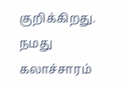குறிக்கிறது.
நமது கலாச்சாரம்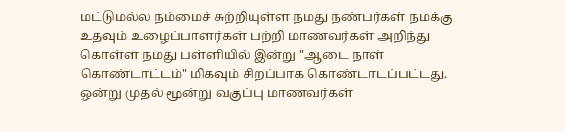மட்டுமல்ல நம்மைச் சுற்றியுள்ள நமது நண்பர்கள் நமக்கு உதவும் உழைப்பாளர்கள் பற்றி மாணவர்கள் அறிந்து கொள்ள நமது பள்ளியில் இன்று "ஆடை நாள் கொண்டாட்டம்" மிகவும் சிறப்பாக கொண்டாடப்பட்டது. ஒன்று முதல் மூன்று வகுப்பு மாணவர்கள்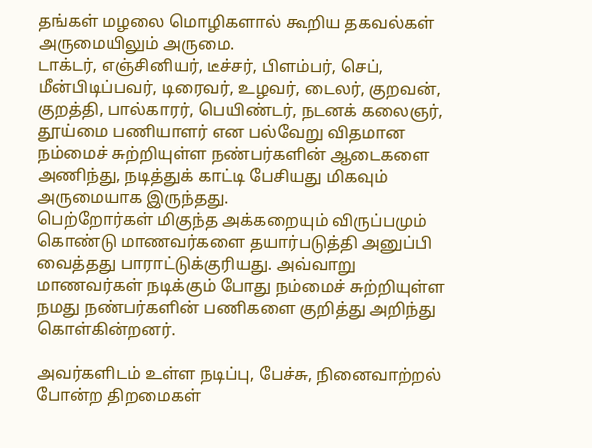தங்கள் மழலை மொழிகளால் கூறிய தகவல்கள் அருமையிலும் அருமை.
டாக்டர், எஞ்சினியர், டீச்சர், பிளம்பர், செப், மீன்பிடிப்பவர், டிரைவர், உழவர், டைலர், குறவன், குறத்தி, பால்காரர், பெயிண்டர், நடனக் கலைஞர், தூய்மை பணியாளர் என பல்வேறு விதமான நம்மைச் சுற்றியுள்ள நண்பர்களின் ஆடைகளை அணிந்து, நடித்துக் காட்டி பேசியது மிகவும் அருமையாக இருந்தது.
பெற்றோர்கள் மிகுந்த அக்கறையும் விருப்பமும் கொண்டு மாணவர்களை தயார்படுத்தி அனுப்பி வைத்தது பாராட்டுக்குரியது. அவ்வாறு மாணவர்கள் நடிக்கும் போது நம்மைச் சுற்றியுள்ள நமது நண்பர்களின் பணிகளை குறித்து அறிந்து கொள்கின்றனர்.

அவர்களிடம் உள்ள நடிப்பு, பேச்சு, நினைவாற்றல் போன்ற திறமைகள்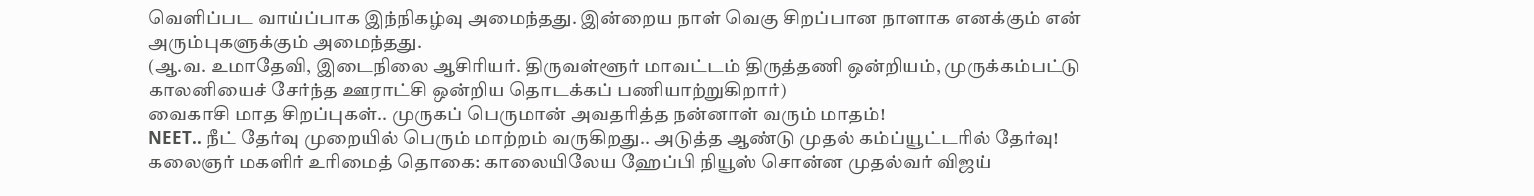வெளிப்பட வாய்ப்பாக இந்நிகழ்வு அமைந்தது. இன்றைய நாள் வெகு சிறப்பான நாளாக எனக்கும் என் அரும்புகளுக்கும் அமைந்தது.
(ஆ.வ. உமாதேவி, இடைநிலை ஆசிரியர். திருவள்ளூர் மாவட்டம் திருத்தணி ஒன்றியம், முருக்கம்பட்டு காலனியைச் சேர்ந்த ஊராட்சி ஒன்றிய தொடக்கப் பணியாற்றுகிறார்)
வைகாசி மாத சிறப்புகள்.. முருகப் பெருமான் அவதரித்த நன்னாள் வரும் மாதம்!
NEET.. நீட் தேர்வு முறையில் பெரும் மாற்றம் வருகிறது.. அடுத்த ஆண்டு முதல் கம்ப்யூட்டரில் தேர்வு!
கலைஞர் மகளிர் உரிமைத் தொகை: காலையிலேய ஹேப்பி நியூஸ் சொன்ன முதல்வர் விஜய்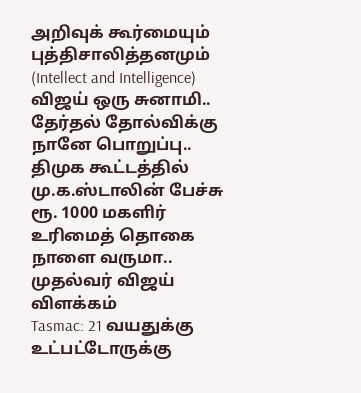அறிவுக் கூர்மையும் புத்திசாலித்தனமும் (Intellect and Intelligence)
விஜய் ஒரு சுனாமி.. தேர்தல் தோல்விக்கு நானே பொறுப்பு.. திமுக கூட்டத்தில் மு.க.ஸ்டாலின் பேச்சு
ரூ. 1000 மகளிர் உரிமைத் தொகை நாளை வருமா.. முதல்வர் விஜய் விளக்கம்
Tasmac: 21 வயதுக்கு உட்பட்டோருக்கு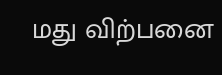மது விற்பனை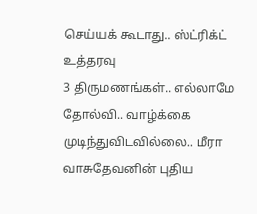செய்யக் கூடாது.. ஸ்ட்ரிக்ட் உத்தரவு
3 திருமணங்கள்.. எல்லாமே தோல்வி.. வாழ்க்கை முடிந்துவிடவில்லை.. மீரா வாசுதேவனின் புதிய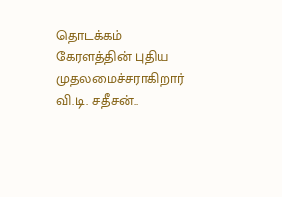தொடக்கம்
கேரளத்தின் புதிய முதலமைச்சராகிறார் வி.டி. சதீசன்..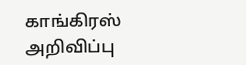காங்கிரஸ் அறிவிப்பு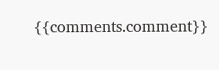{{comments.comment}}